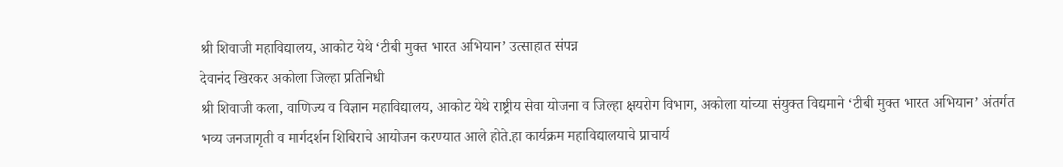श्री शिवाजी महाविद्यालय, आकोट येथे ‘टीबी मुक्त भारत अभियान’ उत्साहात संपन्न
देवानंद खिरकर अकोला जिल्हा प्रतिनिधी
श्री शिवाजी कला, वाणिज्य व विज्ञान महाविद्यालय, आकोट येथे राष्ट्रीय सेवा योजना व जिल्हा क्षयरोग विभाग, अकोला यांच्या संयुक्त विद्यमाने ‘टीबी मुक्त भारत अभियान’ अंतर्गत भव्य जनजागृती व मार्गदर्शन शिबिराचे आयोजन करण्यात आले होते.हा कार्यक्रम महाविद्यालयाचे प्राचार्य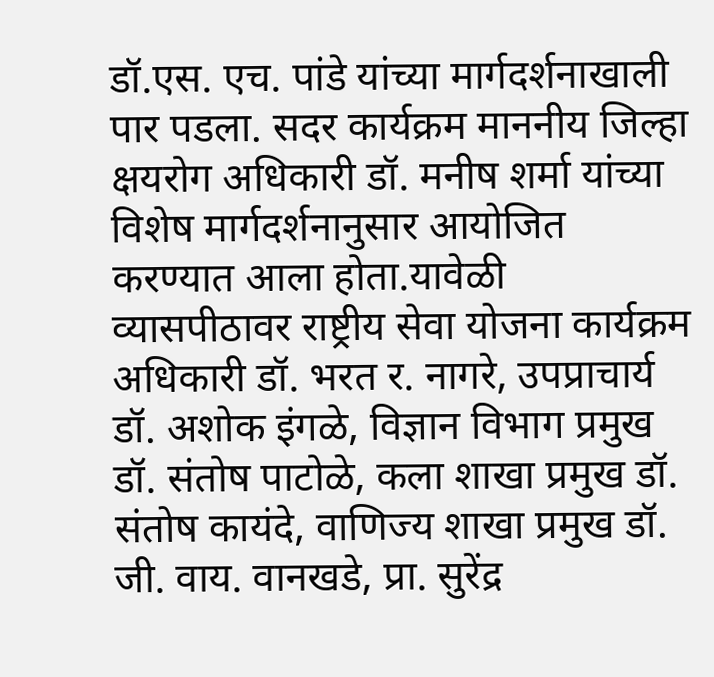डॉ.एस. एच. पांडे यांच्या मार्गदर्शनाखाली पार पडला. सदर कार्यक्रम माननीय जिल्हा क्षयरोग अधिकारी डॉ. मनीष शर्मा यांच्या विशेष मार्गदर्शनानुसार आयोजित करण्यात आला होता.यावेळी व्यासपीठावर राष्ट्रीय सेवा योजना कार्यक्रम अधिकारी डॉ. भरत र. नागरे, उपप्राचार्य डॉ. अशोक इंगळे, विज्ञान विभाग प्रमुख डॉ. संतोष पाटोळे, कला शाखा प्रमुख डॉ. संतोष कायंदे, वाणिज्य शाखा प्रमुख डॉ. जी. वाय. वानखडे, प्रा. सुरेंद्र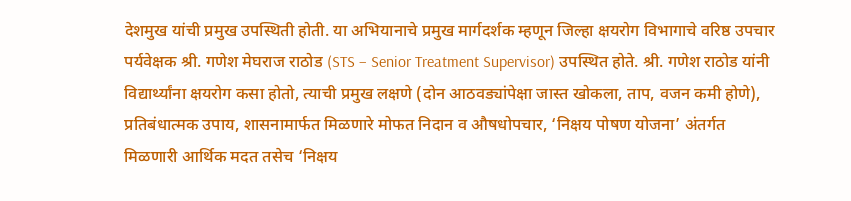देशमुख यांची प्रमुख उपस्थिती होती. या अभियानाचे प्रमुख मार्गदर्शक म्हणून जिल्हा क्षयरोग विभागाचे वरिष्ठ उपचार पर्यवेक्षक श्री. गणेश मेघराज राठोड (STS – Senior Treatment Supervisor) उपस्थित होते. श्री. गणेश राठोड यांनी विद्यार्थ्यांना क्षयरोग कसा होतो, त्याची प्रमुख लक्षणे (दोन आठवड्यांपेक्षा जास्त खोकला, ताप, वजन कमी होणे), प्रतिबंधात्मक उपाय, शासनामार्फत मिळणारे मोफत निदान व औषधोपचार, ‘निक्षय पोषण योजना’ अंतर्गत मिळणारी आर्थिक मदत तसेच ‘निक्षय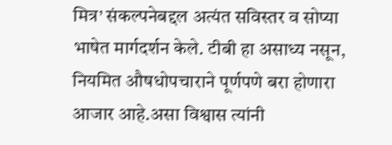मित्र’ संकल्पनेबद्दल अत्यंत सविस्तर व सोप्या भाषेत मार्गदर्शन केले. टीबी हा असाध्य नसून, नियमित औषधोपचाराने पूर्णपणे बरा होणारा आजार आहे.असा विश्वास त्यांनी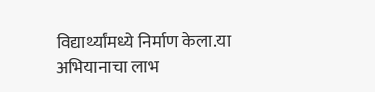विद्यार्थ्यांमध्ये निर्माण केला.या अभियानाचा लाभ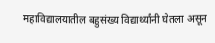महाविद्यालयातील बहुसंख्य विद्यार्थ्यांनी घेतला असून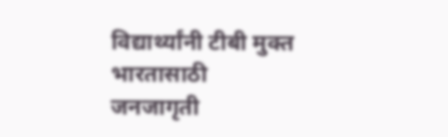विद्यार्थ्यांनी टीबी मुक्त भारतासाठी जनजागृती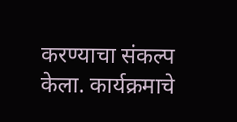करण्याचा संकल्प केला. कार्यक्रमाचे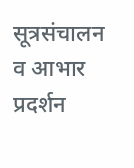सूत्रसंचालन व आभार प्रदर्शन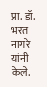प्रा. डॉ. भरत नागरे यांनी केले.